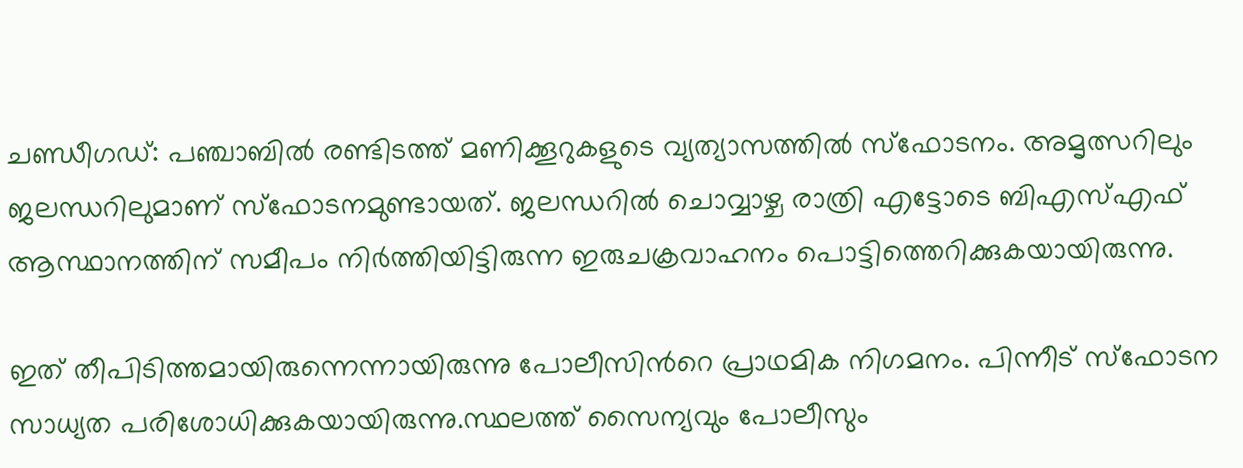ചണ്ഡീഗഡ്: പഞ്ചാബില്‍ രണ്ടിടത്ത് മണിക്കൂറുകളുടെ വ്യത്യാസത്തില്‍ സ്‌ഫോടനം. അമൃത്സറിലും ജലന്ധറിലുമാണ് സ്‌ഫോടനമുണ്ടായത്. ജലന്ധറില്‍ ചൊവ്വാഴ്ച രാത്രി എട്ടോടെ ബിഎസ്എഫ് ആസ്ഥാനത്തിന് സമീപം നിര്‍ത്തിയിട്ടിരുന്ന ഇരുചക്രവാഹനം പൊട്ടിത്തെറിക്കുകയായിരുന്നു.

ഇത് തീപിടിത്തമായിരുന്നെന്നായിരുന്നു പോലീസിന്‍റെ പ്രാഥമിക നിഗമനം. പിന്നീട് സ്‌ഫോടന സാധ്യത പരിശോധിക്കുകയായിരുന്നു.സ്ഥലത്ത് സൈന്യവും പോലീസും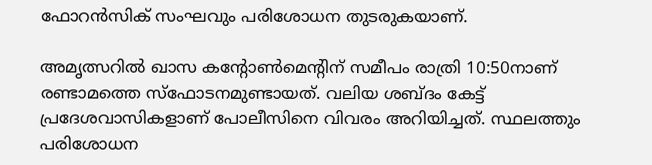ഫോറന്‍സിക് സംഘവും പരിശോധന തുടരുകയാണ്.

അമൃത്സറില്‍ ഖാസ കന്‍റോൺമെന്‍റിന് സമീപം രാത്രി 10:50നാണ് രണ്ടാമത്തെ സ്‌ഫോടനമുണ്ടായത്. വലിയ ശബ്ദം കേട്ട് പ്രദേശവാസികളാണ് പോലീസിനെ വിവരം അറിയിച്ചത്. സ്ഥലത്തും പരിശോധന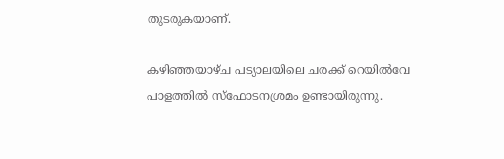തുടരുകയാണ്.

കഴിഞ്ഞയാഴ്ച പട്യാലയിലെ ചരക്ക് റെയില്‍വേ പാളത്തില്‍ സ്‌ഫോടനശ്രമം ഉണ്ടായിരുന്നു.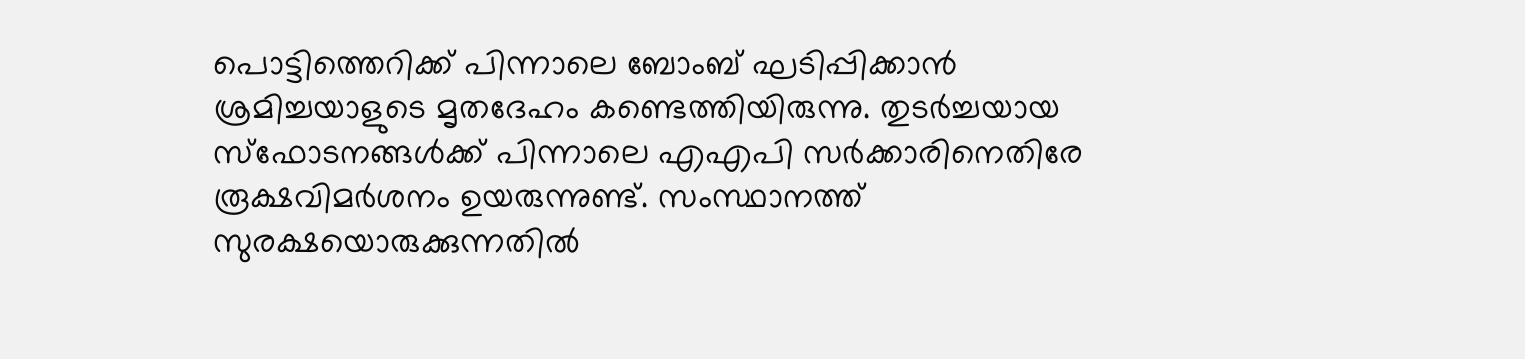പൊട്ടിത്തെറിക്ക് പിന്നാലെ ബോംബ് ഘടിപ്പിക്കാന്‍ ശ്രമിച്ചയാളുടെ മൃതദേഹം കണ്ടെത്തിയിരുന്നു. തുടര്‍ച്ചയായ സ്‌ഫോടനങ്ങള്‍ക്ക് പിന്നാലെ എഎപി സര്‍ക്കാരിനെതിരേ രൂക്ഷവിമര്‍ശനം ഉയരുന്നുണ്ട്. സംസ്ഥാനത്ത് സുരക്ഷയൊരുക്കുന്നതില്‍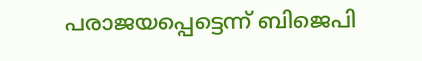പരാജയപ്പെട്ടെന്ന് ബിജെപി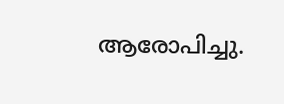ആരോപിച്ചു.